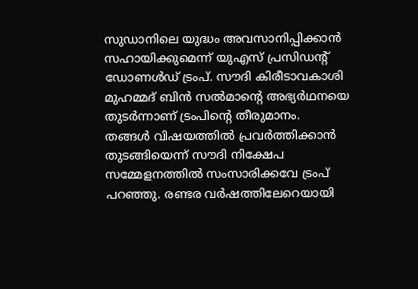സുഡാനിലെ യുദ്ധം അവസാനിപ്പിക്കാൻ സഹായിക്കുമെന്ന് യുഎസ് പ്രസിഡന്റ് ഡോണൾഡ് ട്രംപ്. സൗദി കിരീടാവകാശി മുഹമ്മദ് ബിൻ സൽമാന്റെ അഭ്യർഥനയെ തുടർന്നാണ് ട്രംപിന്റെ തീരുമാനം.
തങ്ങൾ വിഷയത്തിൽ പ്രവർത്തിക്കാൻ തുടങ്ങിയെന്ന് സൗദി നിക്ഷേപ സമ്മേളനത്തിൽ സംസാരിക്കവേ ട്രംപ് പറഞ്ഞു. രണ്ടര വർഷത്തിലേറെയായി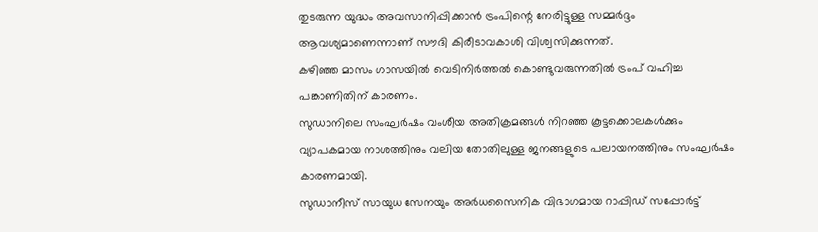തുടരുന്ന യുദ്ധം അവസാനിപ്പിക്കാൻ ട്രംപിന്റെ നേരിട്ടുള്ള സമ്മർദ്ദം ആവശ്യമാണെന്നാണ് സൗദി കിരീടാവകാശി വിശ്വസിക്കുന്നത്.
കഴിഞ്ഞ മാസം ഗാസയിൽ വെടിനിർത്തൽ കൊണ്ടുവരുന്നതിൽ ട്രംപ് വഹിച്ച പങ്കാണിതിന് കാരണം.
സുഡാനിലെ സംഘർഷം വംശീയ അതിക്രമങ്ങൾ നിറഞ്ഞ കൂട്ടക്കൊലകൾക്കും വ്യാപകമായ നാശത്തിനും വലിയ തോതിലുള്ള ജനങ്ങളുടെ പലായനത്തിനും സംഘർഷം കാരണമായി.
സുഡാനീസ് സായുധ സേനയും അർധസൈനിക വിഭാഗമായ റാപ്പിഡ് സപ്പോർട്ട്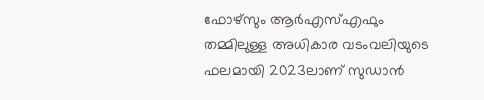ഫോഴ്സും ആർഎസ്എഫും തമ്മിലുള്ള അധികാര വടംവലിയുടെ ഫലമായി 2023ലാണ് സുഡാൻ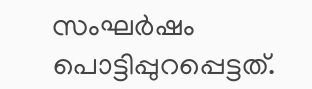സംഘർഷം പൊട്ടിപ്പുറപ്പെട്ടത്.